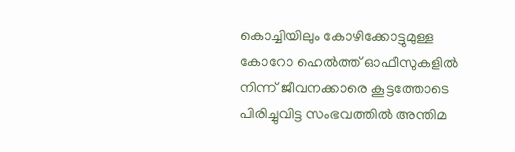കൊച്ചിയിലും കോഴിക്കോട്ടുമുള്ള കോറോ ഹെൽത്ത് ഓഫീസുകളിൽ നിന്ന് ജീവനക്കാരെ കൂട്ടത്തോടെ പിരിച്ചുവിട്ട സംഭവത്തിൽ അന്തിമ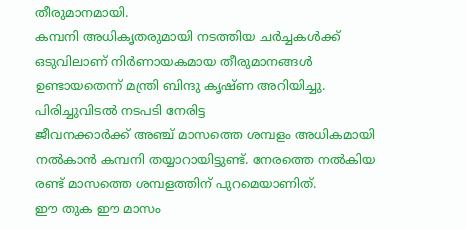തീരുമാനമായി.
കമ്പനി അധികൃതരുമായി നടത്തിയ ചർച്ചകൾക്ക് ഒടുവിലാണ് നിർണായകമായ തീരുമാനങ്ങൾ ഉണ്ടായതെന്ന് മന്ത്രി ബിന്ദു കൃഷ്ണ അറിയിച്ചു. പിരിച്ചുവിടൽ നടപടി നേരിട്ട
ജീവനക്കാർക്ക് അഞ്ച് മാസത്തെ ശമ്പളം അധികമായി നൽകാൻ കമ്പനി തയ്യാറായിട്ടുണ്ട്. നേരത്തെ നൽകിയ രണ്ട് മാസത്തെ ശമ്പളത്തിന് പുറമെയാണിത്.
ഈ തുക ഈ മാസം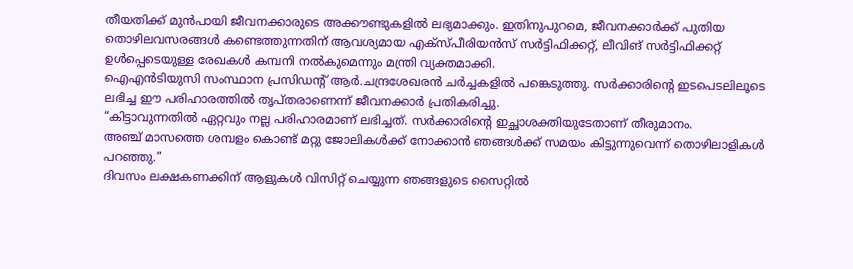തീയതിക്ക് മുൻപായി ജീവനക്കാരുടെ അക്കൗണ്ടുകളിൽ ലഭ്യമാക്കും. ഇതിനുപുറമെ, ജീവനക്കാർക്ക് പുതിയ തൊഴിലവസരങ്ങൾ കണ്ടെത്തുന്നതിന് ആവശ്യമായ എക്സ്പീരിയൻസ് സർട്ടിഫിക്കറ്റ്, ലീവിങ് സർട്ടിഫിക്കറ്റ് ഉൾപ്പെടെയുള്ള രേഖകൾ കമ്പനി നൽകുമെന്നും മന്ത്രി വ്യക്തമാക്കി.
ഐഎൻടിയുസി സംസ്ഥാന പ്രസിഡന്റ് ആർ.ചന്ദ്രശേഖരൻ ചർച്ചകളിൽ പങ്കെടുത്തു. സർക്കാരിന്റെ ഇടപെടലിലൂടെ ലഭിച്ച ഈ പരിഹാരത്തിൽ തൃപ്തരാണെന്ന് ജീവനക്കാർ പ്രതികരിച്ചു.
“കിട്ടാവുന്നതിൽ ഏറ്റവും നല്ല പരിഹാരമാണ് ലഭിച്ചത്. സർക്കാരിന്റെ ഇച്ഛാശക്തിയുടേതാണ് തീരുമാനം.
അഞ്ച് മാസത്തെ ശമ്പളം കൊണ്ട് മറ്റു ജോലികൾക്ക് നോക്കാൻ ഞങ്ങൾക്ക് സമയം കിട്ടുന്നുവെന്ന് തൊഴിലാളികൾ പറഞ്ഞു.”
ദിവസം ലക്ഷകണക്കിന് ആളുകൾ വിസിറ്റ് ചെയ്യുന്ന ഞങ്ങളുടെ സൈറ്റിൽ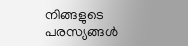നിങ്ങളുടെ പരസ്യങ്ങൾ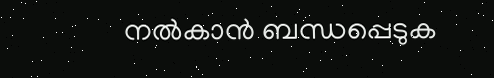നൽകാൻ ബന്ധപ്പെടുക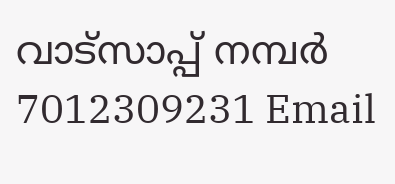വാട്സാപ്പ് നമ്പർ 7012309231 Email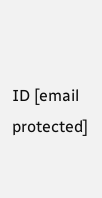ID [email protected]